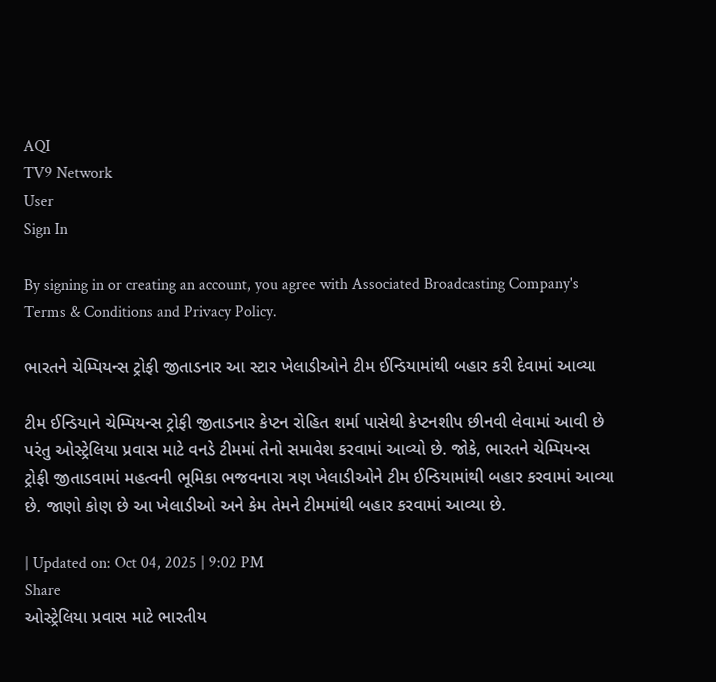AQI
TV9 Network
User
Sign In

By signing in or creating an account, you agree with Associated Broadcasting Company's Terms & Conditions and Privacy Policy.

ભારતને ચેમ્પિયન્સ ટ્રોફી જીતાડનાર આ સ્ટાર ખેલાડીઓને ટીમ ઈન્ડિયામાંથી બહાર કરી દેવામાં આવ્યા

ટીમ ઈન્ડિયાને ચેમ્પિયન્સ ટ્રોફી જીતાડનાર કેપ્ટન રોહિત શર્મા પાસેથી કેપ્ટનશીપ છીનવી લેવામાં આવી છે પરંતુ ઓસ્ટ્રેલિયા પ્રવાસ માટે વનડે ટીમમાં તેનો સમાવેશ કરવામાં આવ્યો છે. જોકે, ભારતને ચેમ્પિયન્સ ટ્રોફી જીતાડવામાં મહત્વની ભૂમિકા ભજવનારા ત્રણ ખેલાડીઓને ટીમ ઈન્ડિયામાંથી બહાર કરવામાં આવ્યા છે. જાણો કોણ છે આ ખેલાડીઓ અને કેમ તેમને ટીમમાંથી બહાર કરવામાં આવ્યા છે.

| Updated on: Oct 04, 2025 | 9:02 PM
Share
ઓસ્ટ્રેલિયા પ્રવાસ માટે ભારતીય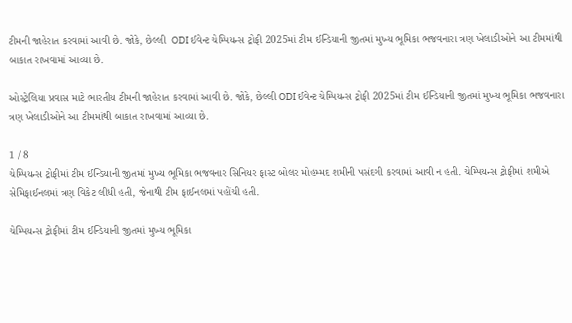ટીમની જાહેરાત કરવામાં આવી છે. જોકે, છેલ્લી  ODI ઈવેન્ટ ચેમ્પિયન્સ ટ્રોફી 2025માં ટીમ ઈન્ડિયાની જીતમાં મુખ્ય ભૂમિકા ભજવનારા ત્રણ ખેલાડીઓને આ ટીમમાંથી બાકાત રાખવામાં આવ્યા છે.

ઓસ્ટ્રેલિયા પ્રવાસ માટે ભારતીય ટીમની જાહેરાત કરવામાં આવી છે. જોકે, છેલ્લી ODI ઈવેન્ટ ચેમ્પિયન્સ ટ્રોફી 2025માં ટીમ ઈન્ડિયાની જીતમાં મુખ્ય ભૂમિકા ભજવનારા ત્રણ ખેલાડીઓને આ ટીમમાંથી બાકાત રાખવામાં આવ્યા છે.

1 / 8
ચેમ્પિયન્સ ટ્રોફીમાં ટીમ ઈન્ડિયાની જીતમાં મુખ્ય ભૂમિકા ભજવનાર સિનિયર ફાસ્ટ બોલર મોહમ્મદ શમીની પસંદગી કરવામાં આવી ન હતી. ચેમ્પિયન્સ ટ્રોફીમાં શમીએ સેમિફાઈનલમાં ત્રણ વિકેટ લીધી હતી, જેનાથી ટીમ ફાઈનલમાં પહોંચી હતી.

ચેમ્પિયન્સ ટ્રોફીમાં ટીમ ઈન્ડિયાની જીતમાં મુખ્ય ભૂમિકા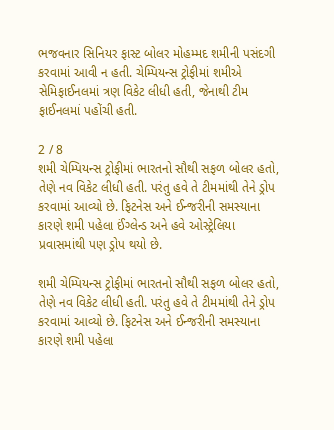ભજવનાર સિનિયર ફાસ્ટ બોલર મોહમ્મદ શમીની પસંદગી કરવામાં આવી ન હતી. ચેમ્પિયન્સ ટ્રોફીમાં શમીએ સેમિફાઈનલમાં ત્રણ વિકેટ લીધી હતી, જેનાથી ટીમ ફાઈનલમાં પહોંચી હતી.

2 / 8
શમી ચેમ્પિયન્સ ટ્રોફીમાં ભારતનો સૌથી સફળ બોલર હતો, તેણે નવ વિકેટ લીધી હતી. પરંતુ હવે તે ટીમમાંથી તેને ડ્રોપ કરવામાં આવ્યો છે. ફિટનેસ અને ઈન્જરીની સમસ્યાના કારણે શમી પહેલા ઈંગ્લેન્ડ અને હવે ઓસ્ટ્રેલિયા પ્રવાસમાંથી પણ ડ્રોપ થયો છે.

શમી ચેમ્પિયન્સ ટ્રોફીમાં ભારતનો સૌથી સફળ બોલર હતો, તેણે નવ વિકેટ લીધી હતી. પરંતુ હવે તે ટીમમાંથી તેને ડ્રોપ કરવામાં આવ્યો છે. ફિટનેસ અને ઈન્જરીની સમસ્યાના કારણે શમી પહેલા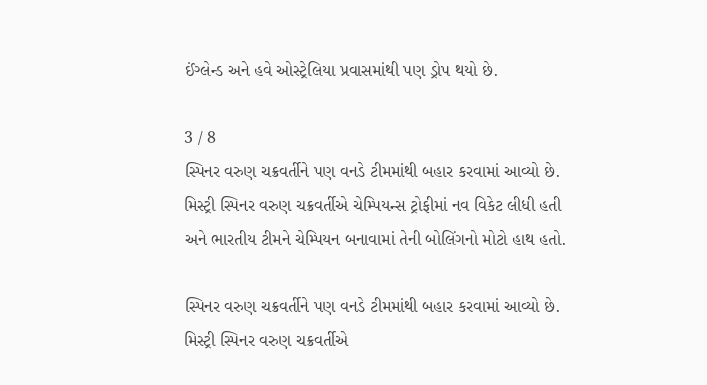ઈંગ્લેન્ડ અને હવે ઓસ્ટ્રેલિયા પ્રવાસમાંથી પણ ડ્રોપ થયો છે.

3 / 8
સ્પિનર વરુણ ચક્રવર્તીને પણ વનડે ટીમમાંથી બહાર કરવામાં આવ્યો છે. મિસ્ટ્રી સ્પિનર વરુણ ચક્રવર્તીએ ચેમ્પિયન્સ ટ્રોફીમાં નવ વિકેટ લીધી હતી અને ભારતીય ટીમને ચેમ્પિયન બનાવામાં તેની બોલિંગનો મોટો હાથ હતો.

સ્પિનર વરુણ ચક્રવર્તીને પણ વનડે ટીમમાંથી બહાર કરવામાં આવ્યો છે. મિસ્ટ્રી સ્પિનર વરુણ ચક્રવર્તીએ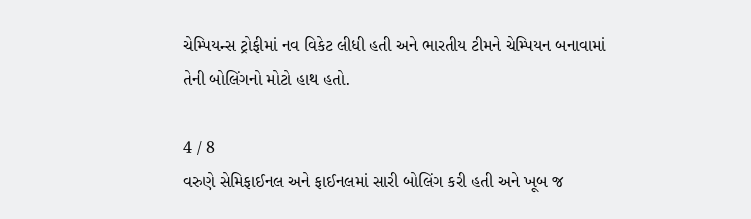ચેમ્પિયન્સ ટ્રોફીમાં નવ વિકેટ લીધી હતી અને ભારતીય ટીમને ચેમ્પિયન બનાવામાં તેની બોલિંગનો મોટો હાથ હતો.

4 / 8
વરુણે સેમિફાઈનલ અને ફાઈનલમાં સારી બોલિંગ કરી હતી અને ખૂબ જ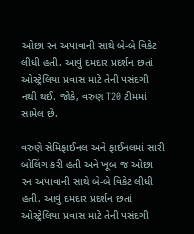ઓછા રન અપાવાની સાથે બે-બે વિકેટ લીધી હતી. આવું દમદાર પ્રદર્શન છતાં ઓસ્ટ્રેલિયા પ્રવાસ માટે તેની પસંદગી નથી થઈ. જોકે, વરુણ T20 ટીમમાં સામેલ છે.

વરુણે સેમિફાઈનલ અને ફાઈનલમાં સારી બોલિંગ કરી હતી અને ખૂબ જ ઓછા રન અપાવાની સાથે બે-બે વિકેટ લીધી હતી. આવું દમદાર પ્રદર્શન છતાં ઓસ્ટ્રેલિયા પ્રવાસ માટે તેની પસંદગી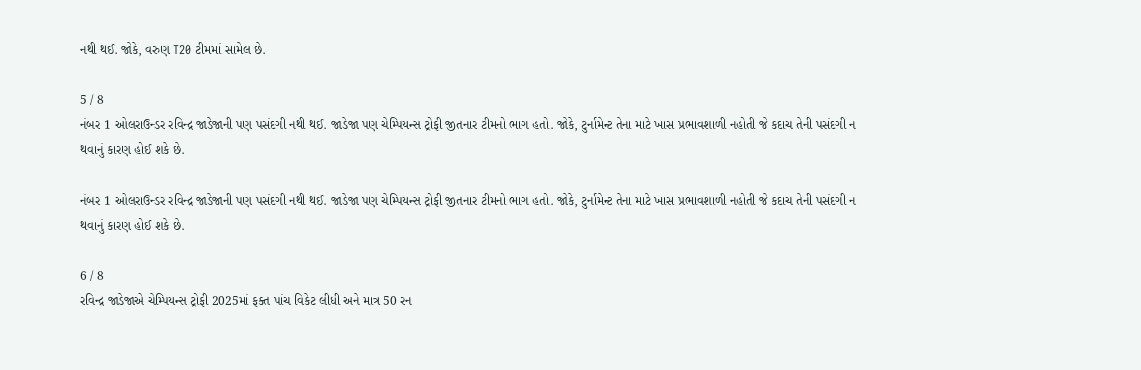નથી થઈ. જોકે, વરુણ T20 ટીમમાં સામેલ છે.

5 / 8
નંબર 1 ઓલરાઉન્ડર રવિન્દ્ર જાડેજાની પણ પસંદગી નથી થઈ. જાડેજા પણ ચેમ્પિયન્સ ટ્રોફી જીતનાર ટીમનો ભાગ હતો. જોકે, ટુર્નામેન્ટ તેના માટે ખાસ પ્રભાવશાળી નહોતી જે કદાચ તેની પસંદગી ન થવાનું કારણ હોઈ શકે છે.

નંબર 1 ઓલરાઉન્ડર રવિન્દ્ર જાડેજાની પણ પસંદગી નથી થઈ. જાડેજા પણ ચેમ્પિયન્સ ટ્રોફી જીતનાર ટીમનો ભાગ હતો. જોકે, ટુર્નામેન્ટ તેના માટે ખાસ પ્રભાવશાળી નહોતી જે કદાચ તેની પસંદગી ન થવાનું કારણ હોઈ શકે છે.

6 / 8
રવિન્દ્ર જાડેજાએ ચેમ્પિયન્સ ટ્રોફી 2025માં ફક્ત પાંચ વિકેટ લીધી અને માત્ર 50 રન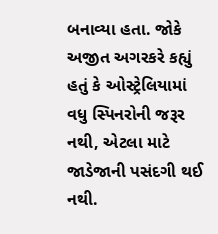બનાવ્યા હતા. જોકે અજીત અગરકરે કહ્યું હતું કે ઓસ્ટ્રેલિયામાં વધુ સ્પિનરોની જરૂર નથી, એટલા માટે જાડેજાની પસંદગી થઈ નથી.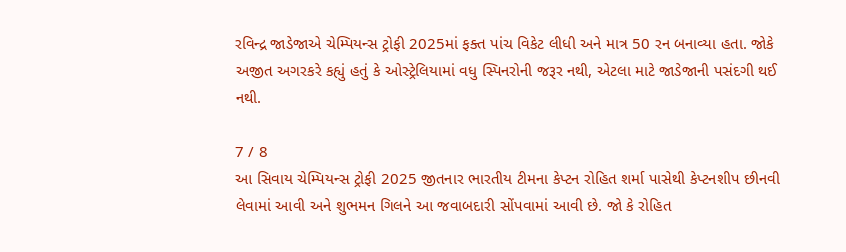રવિન્દ્ર જાડેજાએ ચેમ્પિયન્સ ટ્રોફી 2025માં ફક્ત પાંચ વિકેટ લીધી અને માત્ર 50 રન બનાવ્યા હતા. જોકે અજીત અગરકરે કહ્યું હતું કે ઓસ્ટ્રેલિયામાં વધુ સ્પિનરોની જરૂર નથી, એટલા માટે જાડેજાની પસંદગી થઈ નથી.

7 / 8
આ સિવાય ચેમ્પિયન્સ ટ્રોફી 2025 જીતનાર ભારતીય ટીમના કેપ્ટન રોહિત શર્મા પાસેથી કેપ્ટનશીપ છીનવી લેવામાં આવી અને શુભમન ગિલને આ જવાબદારી સોંપવામાં આવી છે. જો કે રોહિત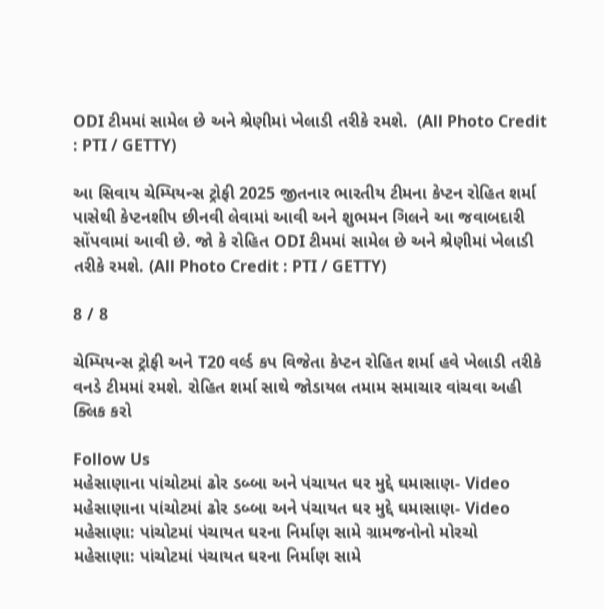ODI ટીમમાં સામેલ છે અને શ્રેણીમાં ખેલાડી તરીકે રમશે.  (All Photo Credit : PTI / GETTY)

આ સિવાય ચેમ્પિયન્સ ટ્રોફી 2025 જીતનાર ભારતીય ટીમના કેપ્ટન રોહિત શર્મા પાસેથી કેપ્ટનશીપ છીનવી લેવામાં આવી અને શુભમન ગિલને આ જવાબદારી સોંપવામાં આવી છે. જો કે રોહિત ODI ટીમમાં સામેલ છે અને શ્રેણીમાં ખેલાડી તરીકે રમશે. (All Photo Credit : PTI / GETTY)

8 / 8

ચેમ્પિયન્સ ટ્રોફી અને T20 વર્લ્ડ કપ વિજેતા કેપ્ટન રોહિત શર્મા હવે ખેલાડી તરીકે વનડે ટીમમાં રમશે. રોહિત શર્મા સાથે જોડાયલ તમામ સમાચાર વાંચવા અહી ક્લિક કરો

Follow Us
મહેસાણાના પાંચોટમાં ઢોર ડબ્બા અને પંચાયત ઘર મુદ્દે ઘમાસાણ- Video
મહેસાણાના પાંચોટમાં ઢોર ડબ્બા અને પંચાયત ઘર મુદ્દે ઘમાસાણ- Video
મહેસાણા: પાંચોટમાં પંચાયત ઘરના નિર્માણ સામે ગ્રામજનોનો મોરચો
મહેસાણા: પાંચોટમાં પંચાયત ઘરના નિર્માણ સામે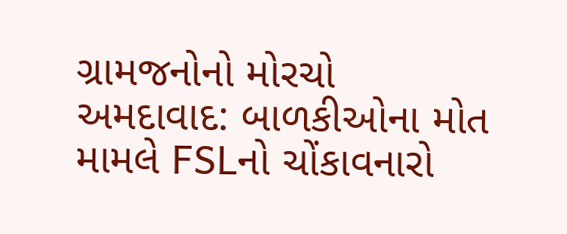ગ્રામજનોનો મોરચો
અમદાવાદ: બાળકીઓના મોત મામલે FSLનો ચોંકાવનારો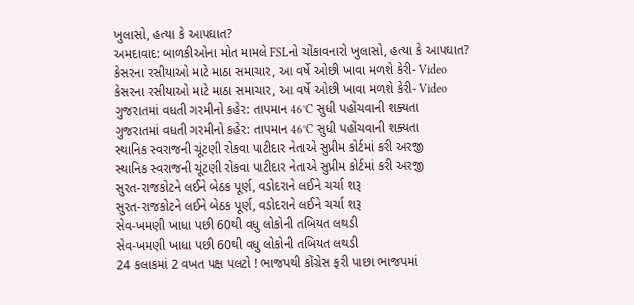ખુલાસો, હત્યા કે આપઘાત?
અમદાવાદ: બાળકીઓના મોત મામલે FSLનો ચોંકાવનારો ખુલાસો, હત્યા કે આપઘાત?
કેસરના રસીયાઓ માટે માઠા સમાચાર, આ વર્ષે ઓછી ખાવા મળશે કેરી- Video
કેસરના રસીયાઓ માટે માઠા સમાચાર, આ વર્ષે ઓછી ખાવા મળશે કેરી- Video
ગુજરાતમાં વધતી ગરમીનો કહેર: તાપમાન 46°C સુધી પહોંચવાની શક્યતા
ગુજરાતમાં વધતી ગરમીનો કહેર: તાપમાન 46°C સુધી પહોંચવાની શક્યતા
સ્થાનિક સ્વરાજની ચૂંટણી રોકવા પાટીદાર નેતાએ સુપ્રીમ કોર્ટમાં કરી અરજી
સ્થાનિક સ્વરાજની ચૂંટણી રોકવા પાટીદાર નેતાએ સુપ્રીમ કોર્ટમાં કરી અરજી
સુરત-રાજકોટને લઈને બેઠક પૂર્ણ, વડોદરાને લઈને ચર્ચા શરૂ
સુરત-રાજકોટને લઈને બેઠક પૂર્ણ, વડોદરાને લઈને ચર્ચા શરૂ
સેવ-ખમણી ખાધા પછી 60થી વધુ લોકોની તબિયત લથડી
સેવ-ખમણી ખાધા પછી 60થી વધુ લોકોની તબિયત લથડી
24 કલાકમાં 2 વખત પક્ષ પલટો ! ભાજપથી કોંગ્રેસ ફરી પાછા ભાજપમાં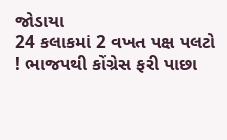જોડાયા
24 કલાકમાં 2 વખત પક્ષ પલટો ! ભાજપથી કોંગ્રેસ ફરી પાછા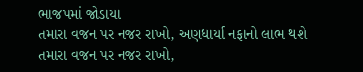ભાજપમાં જોડાયા
તમારા વજન પર નજર રાખો, અણધાર્યા નફાનો લાભ થશે
તમારા વજન પર નજર રાખો,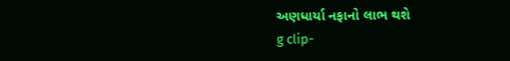અણધાર્યા નફાનો લાભ થશે
g clip-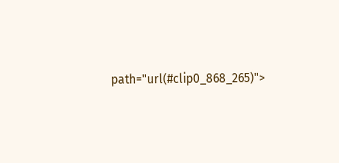path="url(#clip0_868_265)">